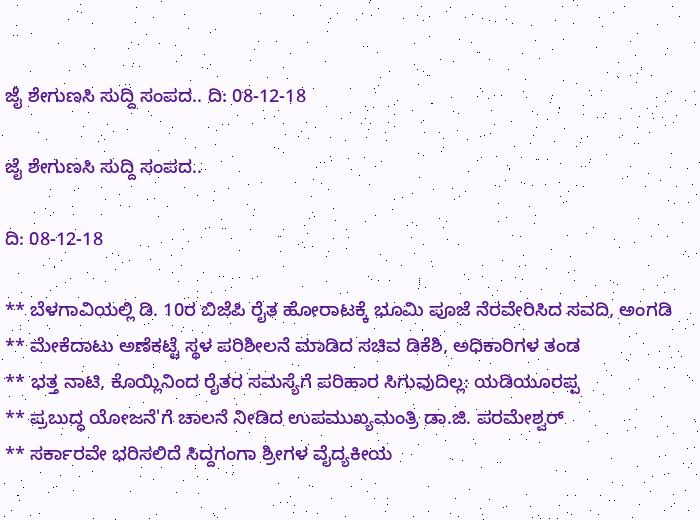ಜೈ ಶೇಗುಣಸಿ ಸುದ್ದಿ ಸಂಪದ.. ದಿ: 08-12-18

ಜೈ ಶೇಗುಣಸಿ ಸುದ್ದಿ ಸಂಪದ..

ದಿ: 08-12-18

** ಬೆಳಗಾವಿಯಲ್ಲಿ ಡಿ. 10ರ ಬಿಜೆಪಿ ರೈತ ಹೋರಾಟಕ್ಕೆ ಭೂಮಿ ಪೂಜೆ ನೆರವೇರಿಸಿದ ಸವದಿ, ಅಂಗಡಿ
** ಮೇಕೆದಾಟು ಅಣೆಕಟ್ಟೆ ಸ್ಥಳ ಪರಿಶೀಲನೆ ಮಾಡಿದ ಸಚಿವ ಡಿಕೆಶಿ, ಅಧಿಕಾರಿಗಳ ತಂಡ
** ಭತ್ತ ನಾಟಿ, ಕೊಯ್ಲಿನಿಂದ ರೈತರ ಸಮಸ್ಯೆಗೆ ಪರಿಹಾರ ಸಿಗುವುದಿಲ್ಲ: ಯಡಿಯೂರಪ್ಪ
** ಪ್ರಬುದ್ಧ ಯೋಜನೆ'ಗೆ ಚಾಲನೆ ನೀಡಿದ ಉಪಮುಖ್ಯಮಂತ್ರಿ ಡಾ.ಜಿ. ಪರಮೇಶ್ವರ್
** ಸರ್ಕಾರವೇ ಭರಿಸಲಿದೆ ಸಿದ್ದಗಂಗಾ ಶ್ರೀಗಳ ವೈದ್ಯಕೀಯ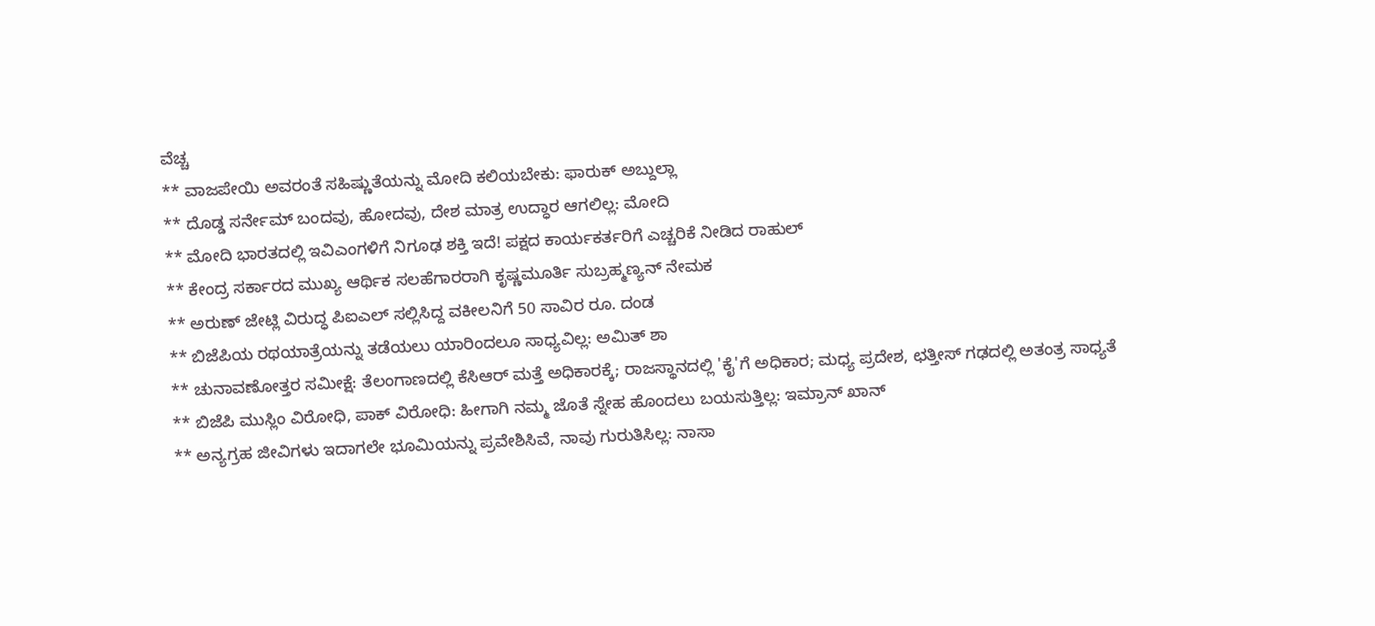ವೆಚ್ಚ
** ವಾಜಪೇಯಿ ಅವರಂತೆ ಸಹಿಷ್ಣುತೆಯನ್ನು ಮೋದಿ ಕಲಿಯಬೇಕು: ಫಾರುಕ್‌ ಅಬ್ದುಲ್ಲಾ
** ದೊಡ್ಡ ಸರ್ನೇಮ್ ಬಂದವು, ಹೋದವು, ದೇಶ ಮಾತ್ರ ಉದ್ಧಾರ ಆಗಲಿಲ್ಲ: ಮೋದಿ
** ಮೋದಿ ಭಾರತದಲ್ಲಿ ಇವಿಎಂಗಳಿಗೆ ನಿಗೂಢ ಶಕ್ತಿ ಇದೆ! ಪಕ್ಷದ ಕಾರ್ಯಕರ್ತರಿಗೆ ಎಚ್ಚರಿಕೆ ನೀಡಿದ ರಾಹುಲ್
** ಕೇಂದ್ರ ಸರ್ಕಾರದ ಮುಖ್ಯ ಆರ್ಥಿಕ ಸಲಹೆಗಾರರಾಗಿ ಕೃಷ್ಣಮೂರ್ತಿ ಸುಬ್ರಹ್ಮಣ್ಯನ್ ನೇಮಕ
** ಅರುಣ್ ಜೇಟ್ಲಿ ವಿರುದ್ಧ ಪಿಐಎಲ್ ಸಲ್ಲಿಸಿದ್ದ ವಕೀಲನಿಗೆ 50 ಸಾವಿರ ರೂ. ದಂಡ
** ಬಿಜೆಪಿಯ ರಥಯಾತ್ರೆಯನ್ನು ತಡೆಯಲು ಯಾರಿಂದಲೂ ಸಾಧ್ಯವಿಲ್ಲ: ಅಮಿತ್ ಶಾ
** ಚುನಾವಣೋತ್ತರ ಸಮೀಕ್ಷೆ: ತೆಲಂಗಾಣದಲ್ಲಿ ಕೆಸಿಆರ್ ಮತ್ತೆ ಅಧಿಕಾರಕ್ಕೆ; ರಾಜಸ್ಥಾನದಲ್ಲಿ 'ಕೈ'ಗೆ ಅಧಿಕಾರ; ಮಧ್ಯ ಪ್ರದೇಶ, ಛತ್ತೀಸ್ ಗಢದಲ್ಲಿ ಅತಂತ್ರ ಸಾಧ್ಯತೆ
** ಬಿಜೆಪಿ ಮುಸ್ಲಿಂ ವಿರೋಧಿ, ಪಾಕ್ ವಿರೋಧಿ: ಹೀಗಾಗಿ ನಮ್ಮ ಜೊತೆ ಸ್ನೇಹ ಹೊಂದಲು ಬಯಸುತ್ತಿಲ್ಲ: ಇಮ್ರಾನ್ ಖಾನ್
** ಅನ್ಯಗ್ರಹ ಜೀವಿಗಳು ಇದಾಗಲೇ ಭೂಮಿಯನ್ನು ಪ್ರವೇಶಿಸಿವೆ, ನಾವು ಗುರುತಿಸಿಲ್ಲ: ನಾಸಾ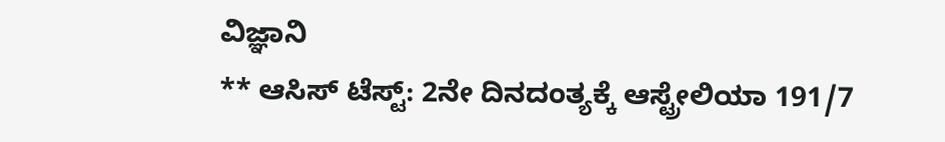ವಿಜ್ಞಾನಿ
** ಆಸಿಸ್ ಟೆಸ್ಟ್: 2ನೇ ದಿನದಂತ್ಯಕ್ಕೆ ಆಸ್ಟ್ರೇಲಿಯಾ 191/7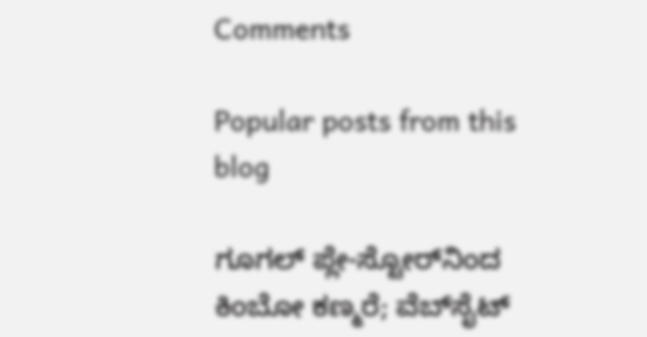Comments

Popular posts from this blog

ಗೂಗಲ್ ಪ್ಲೇ-ಸ್ಟೋರ್‌ನಿಂದ ಕಿಂಬೋ ಕಣ್ಮರೆ; ವೆಬ್‌ಸೈಟ್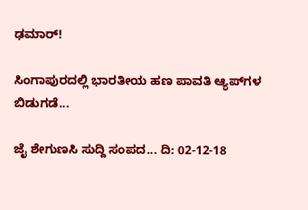ಢಮಾರ್!

ಸಿಂಗಾಪುರದಲ್ಲಿ ಭಾರತೀಯ ಹಣ ಪಾವತಿ ಆ್ಯಪ್‌ಗಳ ಬಿಡುಗಡೆ...

ಜೈ ಶೇಗುಣಸಿ ಸುದ್ದಿ ಸಂಪದ... ದಿ: 02-12-18